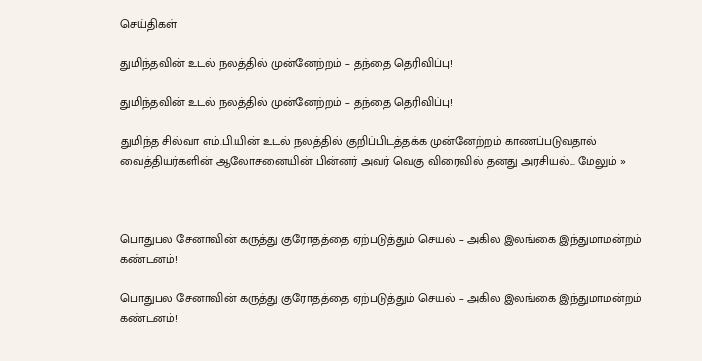செய்திகள்

துமிந்தவின் உடல் நலத்தில் முன்னேற்றம் – தந்தை தெரிவிப்பு!

துமிந்தவின் உடல் நலத்தில் முன்னேற்றம் – தந்தை தெரிவிப்பு!

துமிந்த சில்வா எம்.பி.யின் உடல் நலத்தில் குறிப்பிடத்தக்க முன்னேற்றம் காணப்படுவதால் வைத்தியர்களின் ஆலோசனையின் பின்னர் அவர் வெகு விரைவில் தனது அரசியல்... மேலும் »



பொதுபல சேனாவின் கருத்து குரோதத்தை ஏற்படுத்தும் செயல் – அகில இலங்கை இந்துமாமன்றம் கண்டனம்!

பொதுபல சேனாவின் கருத்து குரோதத்தை ஏற்படுத்தும் செயல் – அகில இலங்கை இந்துமாமன்றம் கண்டனம்!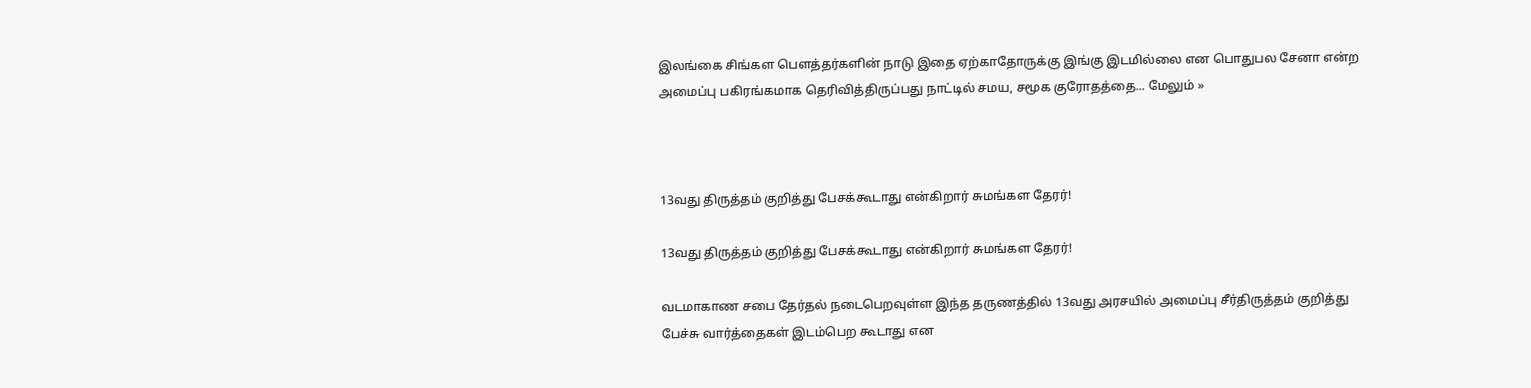இலங்கை சிங்கள பெளத்தர்களின் நாடு இதை ஏற்காதோருக்கு இங்கு இடமில்லை என பொதுபல சேனா என்ற அமைப்பு பகிரங்கமாக தெரிவித்திருப்பது நாட்டில் சமய, சமூக குரோதத்தை... மேலும் »



13வது திருத்தம் குறித்து பேசக்கூடாது என்கிறார் சுமங்கள தேரர்!

13வது திருத்தம் குறித்து பேசக்கூடாது என்கிறார் சுமங்கள தேரர்!

வடமாகாண சபை தேர்தல் நடைபெறவுள்ள இந்த தருணத்தில் 13வது அரசயில் அமைப்பு சீர்திருத்தம் குறித்து பேச்சு வார்த்தைகள் இடம்பெற கூடாது என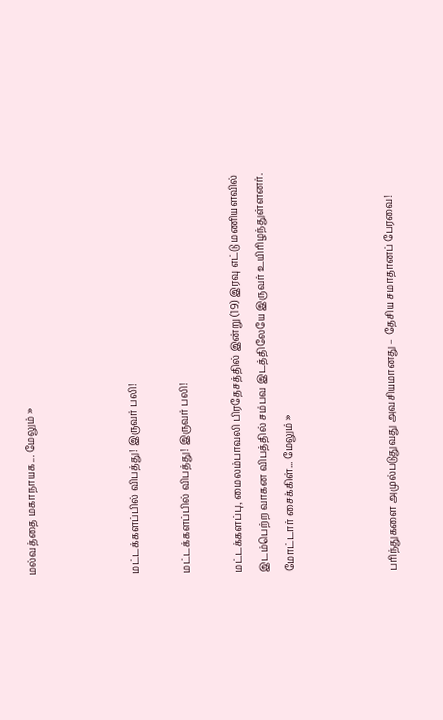மல்வத்தை மகாநாயக... மேலும் »



மட்டக்களப்பில் விபத்து! இருவர் பலி!

மட்டக்களப்பில் விபத்து! இருவர் பலி!

மட்டக்களப்பு, மைலம்பாவலி பிரதேசத்தில் இன்று (19) இரவு எட்டு மணியளவில் இடம்பெற்ற வாகன விபத்தில் சம்பவ இடத்திலேயே இருவர் உயிரிழந்துள்ளனர். மோட்டார் சைக்கிள்... மேலும் »



பரிந்துகளை அமுல்படுதுவது அவசியமானது – தேசிய சமாதானப் பேரவை!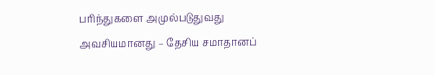பரிந்துகளை அமுல்படுதுவது அவசியமானது – தேசிய சமாதானப்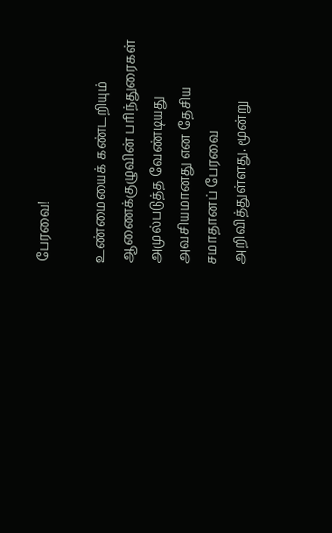பேரவை!

உண்மையைக் கண்டறியும் ஆணைக்குழுவின் பரிந்துரைகள் அமுல்படுத்த வேண்டியது அவசியமானது என தேசிய சமாதானப் பேரவை அறிவித்துள்ளது. மூன்று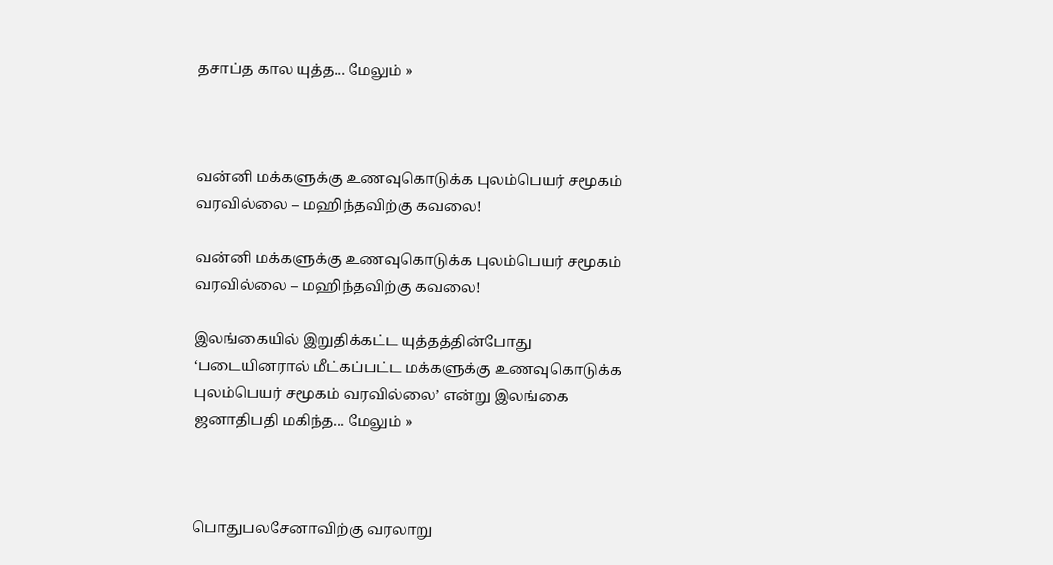தசாப்த கால யுத்த... மேலும் »



வன்னி மக்களுக்கு உணவுகொடுக்க புலம்பெயர் சமூகம் வரவில்லை – மஹிந்தவிற்கு கவலை!

வன்னி மக்களுக்கு உணவுகொடுக்க புலம்பெயர் சமூகம் வரவில்லை – மஹிந்தவிற்கு கவலை!

இலங்கையில் இறுதிக்கட்ட யுத்தத்தின்போது ‘படையினரால் மீட்கப்பட்ட மக்களுக்கு உணவுகொடுக்க புலம்பெயர் சமூகம் வரவில்லை’ என்று இலங்கை ஜனாதிபதி மகிந்த... மேலும் »



பொதுபலசேனாவிற்கு வரலாறு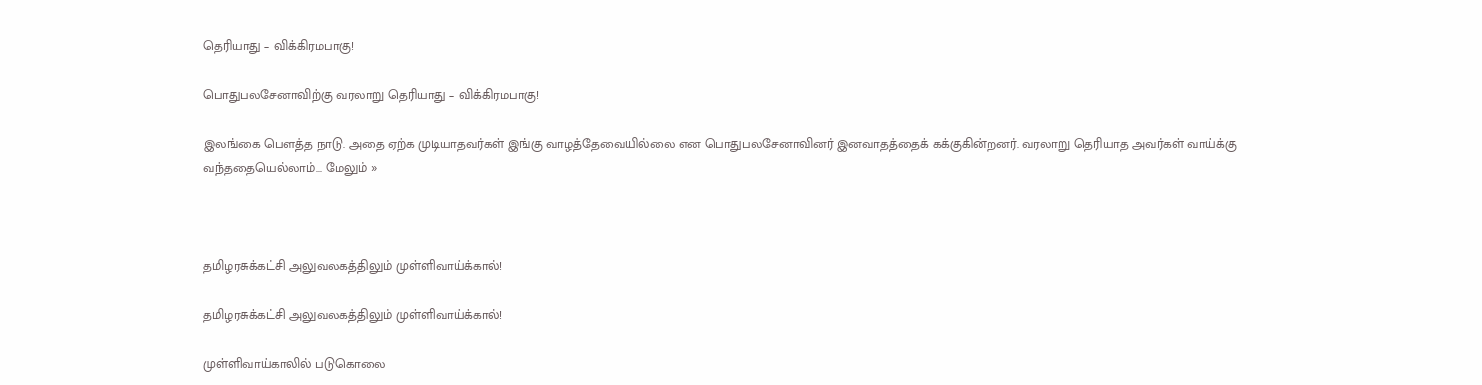தெரியாது – விக்கிரமபாகு!

பொதுபலசேனாவிற்கு வரலாறு தெரியாது – விக்கிரமபாகு!

இலங்கை பெளத்த நாடு. அதை ஏற்க முடியாதவர்கள் இங்கு வாழத்தேவையில்லை என பொதுபலசேனாவினர் இனவாதத்தைக் கக்குகின்றனர். வரலாறு தெரியாத அவர்கள் வாய்க்கு வந்ததையெல்லாம்... மேலும் »



தமிழரசுக்கட்சி அலுவலகத்திலும் முள்ளிவாய்க்கால்!

தமிழரசுக்கட்சி அலுவலகத்திலும் முள்ளிவாய்க்கால்!

முள்ளிவாய்காலில் படுகொலை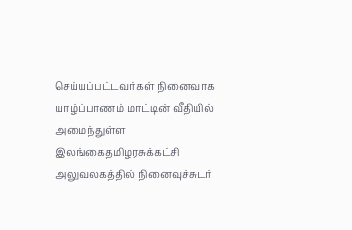செய்யப்பட்டவர்கள் நினைவாக யாழ்ப்பாணம் மாட்டின் வீதியில் அமைந்துள்ள இலங்கைதமிழரசுக்கட்சி அலுவலகத்தில் நினைவுச்சுடர்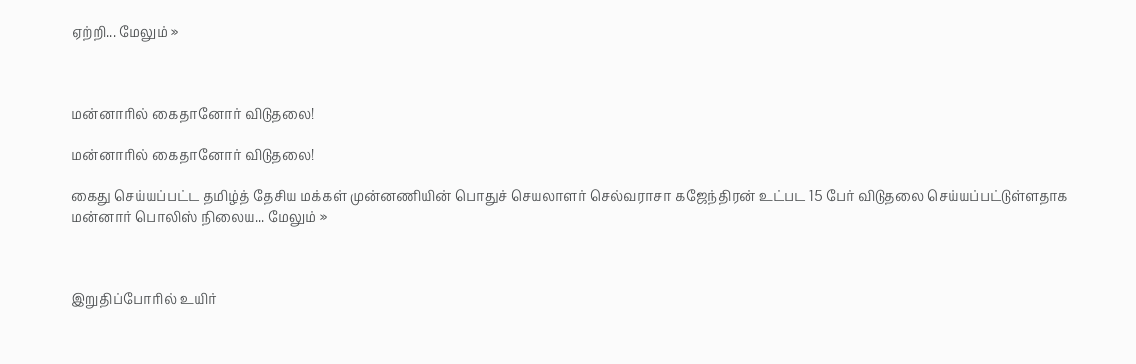ஏற்றி... மேலும் »



மன்னாரில் கைதானோர் விடுதலை!

மன்னாரில் கைதானோர் விடுதலை!

கைது செய்யப்பட்ட தமிழ்த் தேசிய மக்கள் முன்னணியின் பொதுச் செயலாளர் செல்வராசா கஜேந்திரன் உட்பட 15 பேர் விடுதலை செய்யப்பட்டுள்ளதாக மன்னார் பொலிஸ் நிலைய... மேலும் »



இறுதிப்போரில் உயிர்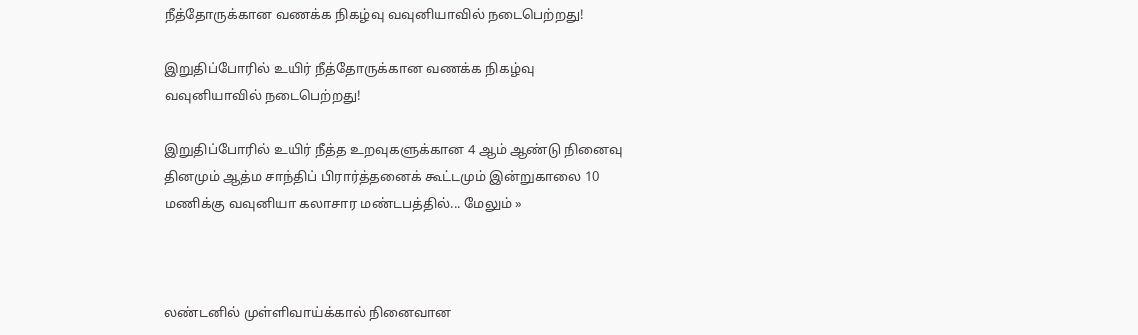நீத்தோருக்கான வணக்க நிகழ்வு வவுனியாவில் நடைபெற்றது!

இறுதிப்போரில் உயிர் நீத்தோருக்கான வணக்க நிகழ்வு வவுனியாவில் நடைபெற்றது!

இறுதிப்போரில் உயிர் நீத்த உறவுகளுக்கான 4 ஆம் ஆண்டு நினைவு தினமும் ஆத்ம சாந்திப் பிரார்த்தனைக் கூட்டமும் இன்றுகாலை 10 மணிக்கு வவுனியா கலாசார மண்டபத்தில்... மேலும் »



லண்டனில் முள்ளிவாய்க்கால் நினைவான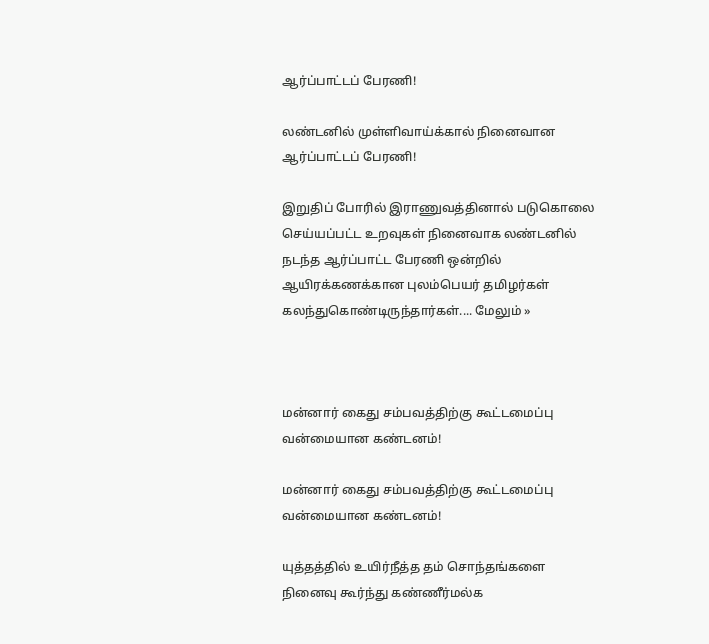ஆர்ப்பாட்டப் பேரணி!

லண்டனில் முள்ளிவாய்க்கால் நினைவான ஆர்ப்பாட்டப் பேரணி!

இறுதிப் போரில் இராணுவத்தினால் படுகொலை செய்யப்பட்ட உறவுகள் நினைவாக லண்டனில் நடந்த ஆர்ப்பாட்ட பேரணி ஒன்றில் ஆயிரக்கணக்கான புலம்பெயர் தமிழர்கள் கலந்துகொண்டிருந்தார்கள்.... மேலும் »



மன்னார் கைது சம்பவத்திற்கு கூட்டமைப்பு வன்மையான கண்டனம்!

மன்னார் கைது சம்பவத்திற்கு கூட்டமைப்பு வன்மையான கண்டனம்!

யுத்தத்தில் உயிர்நீத்த தம் சொந்தங்களை நினைவு கூர்ந்து கண்ணீர்மல்க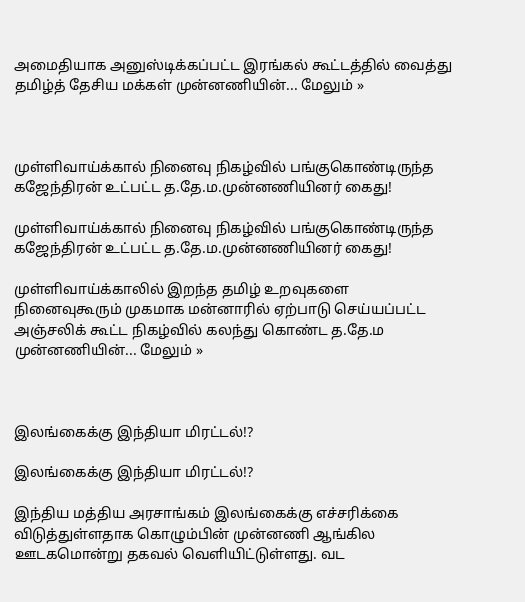அமைதியாக அனுஸ்டிக்கப்பட்ட இரங்கல் கூட்டத்தில் வைத்து தமிழ்த் தேசிய மக்கள் முன்னணியின்... மேலும் »



முள்ளிவாய்க்கால் நினைவு நிகழ்வில் பங்குகொண்டிருந்த கஜேந்திரன் உட்பட்ட த.தே.ம.முன்னணியினர் கைது!

முள்ளிவாய்க்கால் நினைவு நிகழ்வில் பங்குகொண்டிருந்த கஜேந்திரன் உட்பட்ட த.தே.ம.முன்னணியினர் கைது!

முள்ளிவாய்க்காலில் இறந்த தமிழ் உறவுகளை நினைவுகூரும் முகமாக மன்னாரில் ஏற்பாடு செய்யப்பட்ட அஞ்சலிக் கூட்ட நிகழ்வில் கலந்து கொண்ட த.தே.ம முன்னணியின்... மேலும் »



இலங்கைக்கு இந்தியா மிரட்டல்!?

இலங்கைக்கு இந்தியா மிரட்டல்!?

இந்திய மத்திய அரசாங்கம் இலங்கைக்கு எச்சரிக்கை விடுத்துள்ளதாக கொழும்பின் முன்னணி ஆங்கில ஊடகமொன்று தகவல் வெளியிட்டுள்ளது. வட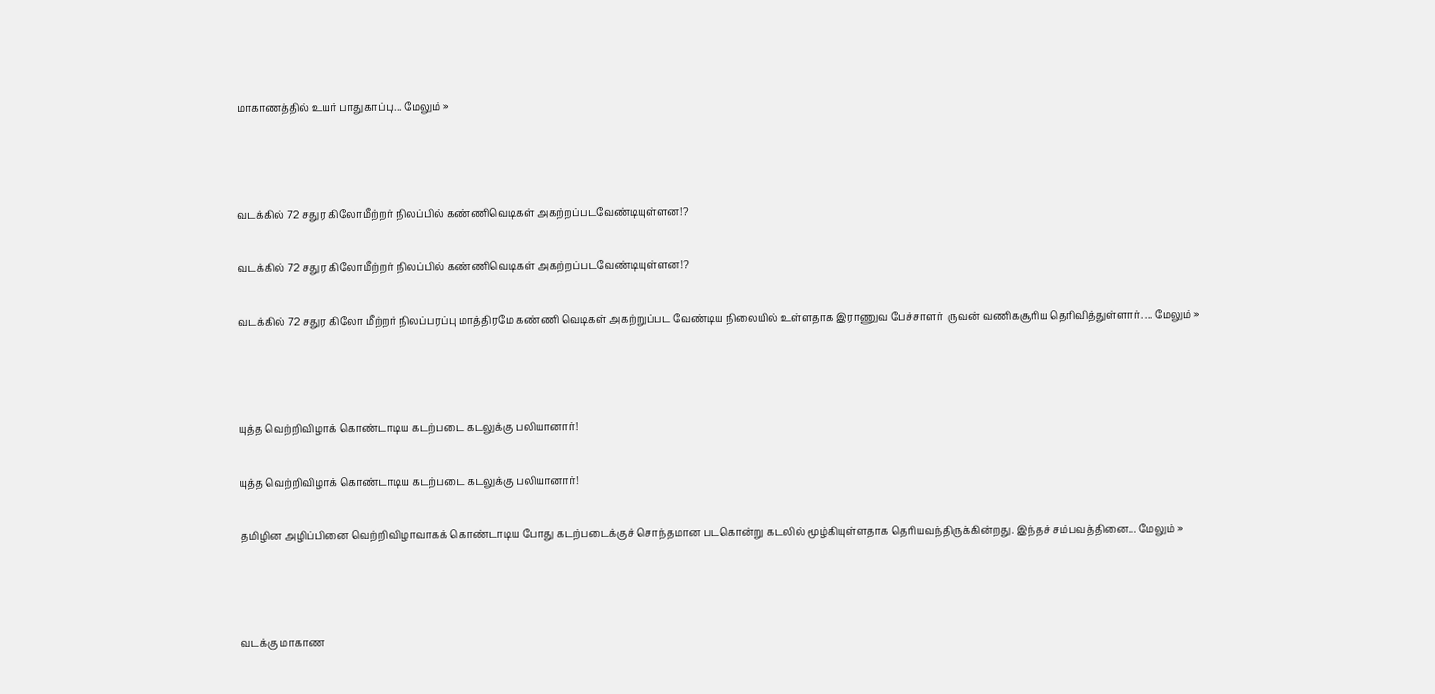மாகாணத்தில் உயர் பாதுகாப்பு... மேலும் »



வடக்கில் 72 சதுர கிலோமீற்றர் நிலப்பில் கண்ணிவெடிகள் அகற்றப்படவேண்டியுள்ளன!?

வடக்கில் 72 சதுர கிலோமீற்றர் நிலப்பில் கண்ணிவெடிகள் அகற்றப்படவேண்டியுள்ளன!?

வடக்கில் 72 சதுர கிலோ மீற்றர் நிலப்பரப்பு மாத்திரமே கண்ணி வெடிகள் அகற்றுப்பட வேண்டிய நிலையில் உள்ளதாக இராணுவ பேச்சாளர்  ருவன் வணிகசூரிய தெரிவித்துள்ளார். ... மேலும் »



யுத்த வெற்றிவிழாக் கொண்டாடிய கடற்படை கடலுக்கு பலியானார்!

யுத்த வெற்றிவிழாக் கொண்டாடிய கடற்படை கடலுக்கு பலியானார்!

தமிழின அழிப்பினை வெற்றிவிழாவாகக் கொண்டாடிய போது கடற்படைக்குச் சொந்தமான படகொன்று கடலில் மூழ்கியுள்ளதாக தெரியவந்திருக்கின்றது. இந்தச் சம்பவத்தினை... மேலும் »



வடக்கு மாகாண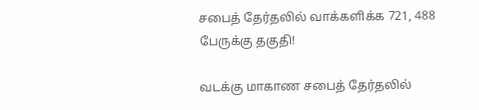சபைத் தேர்தலில் வாக்களிக்க 721, 488 பேருக்கு தகுதி!

வடக்கு மாகாண சபைத் தேர்தலில்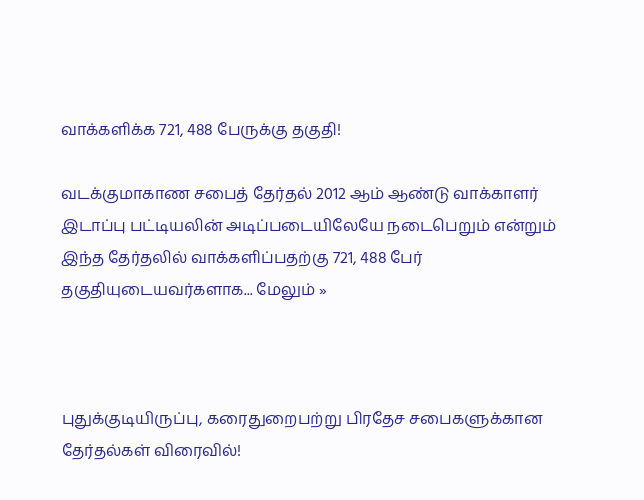வாக்களிக்க 721, 488 பேருக்கு தகுதி!

வடக்குமாகாண சபைத் தேர்தல் 2012 ஆம் ஆண்டு வாக்காளர் இடாப்பு பட்டியலின் அடிப்படையிலேயே நடைபெறும் என்றும் இந்த தேர்தலில் வாக்களிப்பதற்கு 721, 488 பேர்  தகுதியுடையவர்களாக... மேலும் »



புதுக்குடியிருப்பு, கரைதுறைபற்று பிரதேச சபைகளுக்கான தேர்தல்கள் விரைவில்!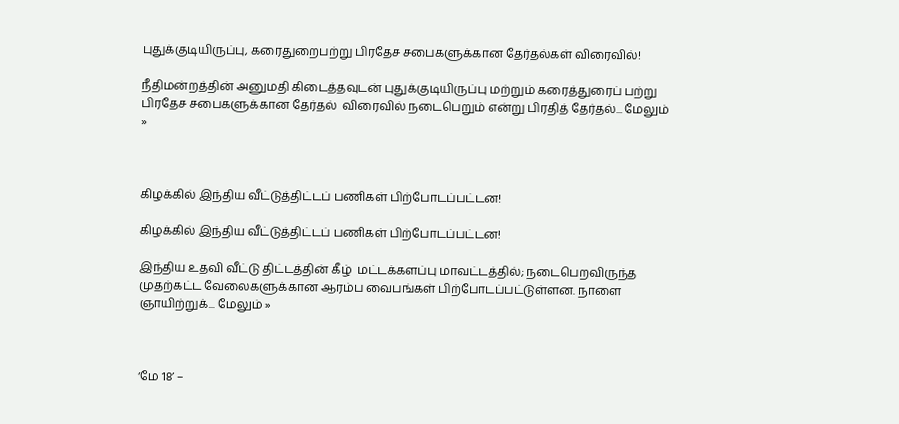புதுக்குடியிருப்பு, கரைதுறைபற்று பிரதேச சபைகளுக்கான தேர்தல்கள் விரைவில்!

நீதிமன்றத்தின் அனுமதி கிடைத்தவுடன் புதுக்குடியிருப்பு மற்றும் கரைத்துரைப் பற்று பிரதேச சபைகளுக்கான தேர்தல்  விரைவில் நடைபெறும் என்று பிரதித் தேர்தல்... மேலும் »



கிழக்கில் இந்திய வீட்டுத்திட்டப் பணிகள் பிற்போடப்பட்டன!

கிழக்கில் இந்திய வீட்டுத்திட்டப் பணிகள் பிற்போடப்பட்டன!

இந்திய உதவி வீட்டு திட்டத்தின் கீழ்  மட்டக்களப்பு மாவட்டத்தில்; நடைபெறவிருந்த முதற்கட்ட வேலைகளுக்கான ஆரம்ப வைபங்கள் பிற்போடப்பட்டுள்ளன. நாளை ஞாயிற்றுக்... மேலும் »



‘மே 18’ –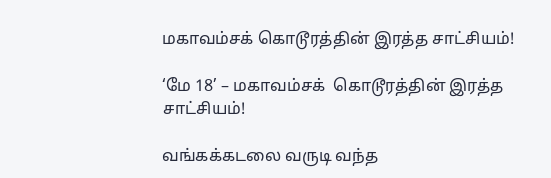மகாவம்சக் கொடூரத்தின் இரத்த சாட்சியம்!

‘மே 18’ – மகாவம்சக்  கொடூரத்தின் இரத்த சாட்சியம்!

வங்கக்கடலை வருடி வந்த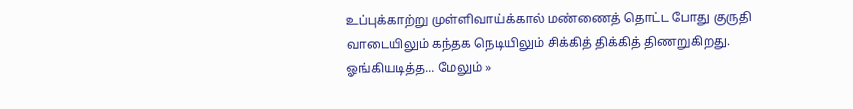உப்புக்காற்று முள்ளிவாய்க்கால் மண்ணைத் தொட்ட போது குருதி வாடையிலும் கந்தக நெடியிலும் சிக்கித் திக்கித் திணறுகிறது. ஓங்கியடித்த... மேலும் »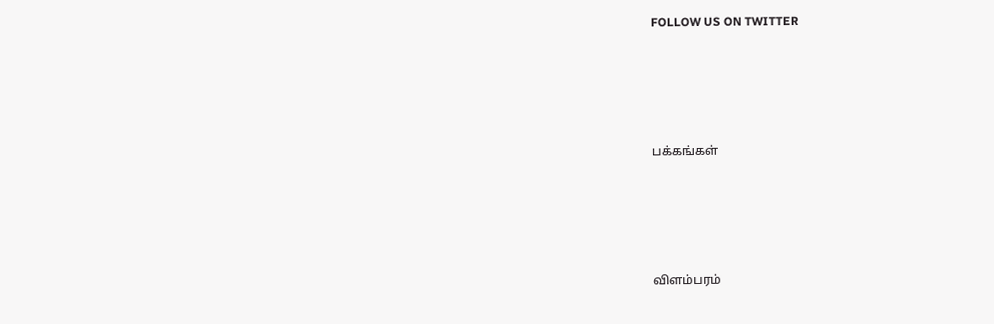FOLLOW US ON TWITTER




பக்கங்கள்




விளம்பரம்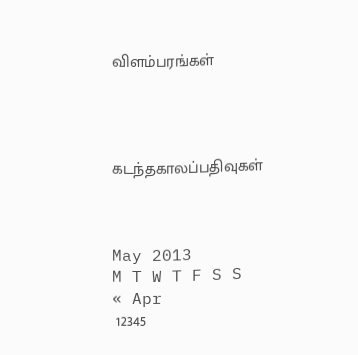விளம்பரங்கள்




கடந்தகாலப்பதிவுகள்



May 2013
M T W T F S S
« Apr
 12345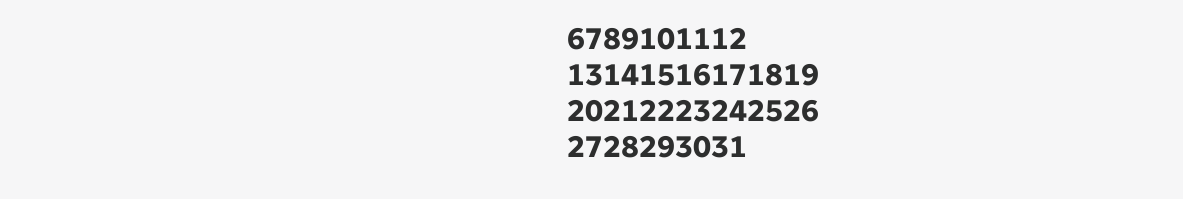6789101112
13141516171819
20212223242526
2728293031